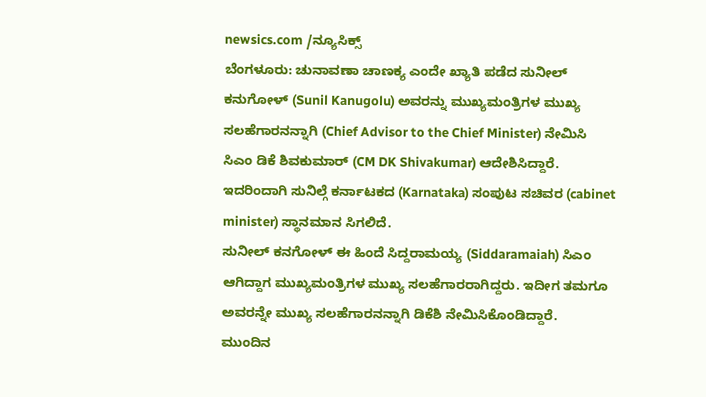newsics.com /ನ್ಯೂಸಿಕ್ಸ್
ಬೆಂಗಳೂರು: ಚುನಾವಣಾ ಚಾಣಕ್ಯ ಎಂದೇ ಖ್ಯಾತಿ ಪಡೆದ ಸುನೀಲ್ ಕನುಗೋಳ್ (Sunil Kanugolu) ಅವರನ್ನು ಮುಖ್ಯಮಂತ್ರಿಗಳ ಮುಖ್ಯ ಸಲಹೆಗಾರನನ್ನಾಗಿ (Chief Advisor to the Chief Minister) ನೇಮಿಸಿ ಸಿಎಂ ಡಿಕೆ ಶಿವಕುಮಾರ್ (CM DK Shivakumar) ಆದೇಶಿಸಿದ್ದಾರೆ.
ಇದರಿಂದಾಗಿ ಸುನಿಲ್ಗೆ ಕರ್ನಾಟಕದ (Karnataka) ಸಂಪುಟ ಸಚಿವರ (cabinet minister) ಸ್ಥಾನಮಾನ ಸಿಗಲಿದೆ.
ಸುನೀಲ್ ಕನಗೋಳ್ ಈ ಹಿಂದೆ ಸಿದ್ದರಾಮಯ್ಯ (Siddaramaiah) ಸಿಎಂ ಆಗಿದ್ದಾಗ ಮುಖ್ಯಮಂತ್ರಿಗಳ ಮುಖ್ಯ ಸಲಹೆಗಾರರಾಗಿದ್ದರು. ಇದೀಗ ತಮಗೂ ಅವರನ್ನೇ ಮುಖ್ಯ ಸಲಹೆಗಾರನನ್ನಾಗಿ ಡಿಕೆಶಿ ನೇಮಿಸಿಕೊಂಡಿದ್ದಾರೆ.
ಮುಂದಿನ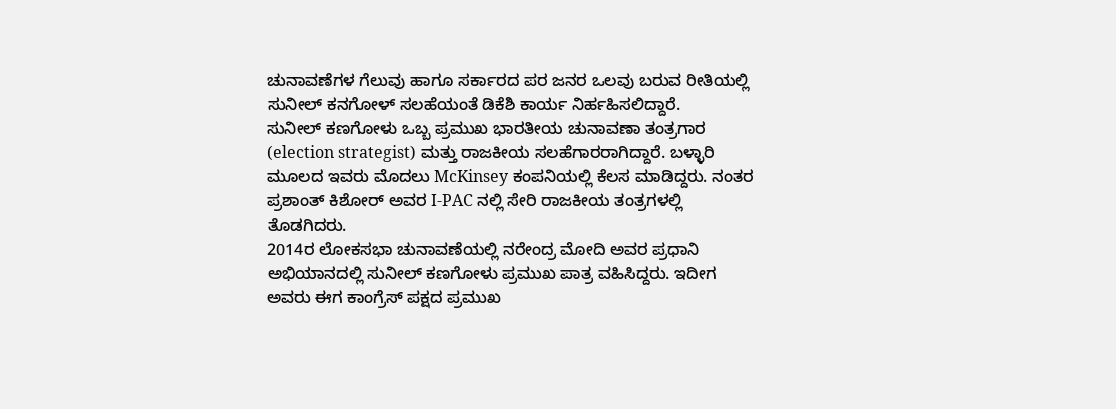ಚುನಾವಣೆಗಳ ಗೆಲುವು ಹಾಗೂ ಸರ್ಕಾರದ ಪರ ಜನರ ಒಲವು ಬರುವ ರೀತಿಯಲ್ಲಿ ಸುನೀಲ್ ಕನಗೋಳ್ ಸಲಹೆಯಂತೆ ಡಿಕೆಶಿ ಕಾರ್ಯ ನಿರ್ಹಹಿಸಲಿದ್ದಾರೆ.
ಸುನೀಲ್ ಕಣಗೋಳು ಒಬ್ಬ ಪ್ರಮುಖ ಭಾರತೀಯ ಚುನಾವಣಾ ತಂತ್ರಗಾರ (election strategist) ಮತ್ತು ರಾಜಕೀಯ ಸಲಹೆಗಾರರಾಗಿದ್ದಾರೆ. ಬಳ್ಳಾರಿ ಮೂಲದ ಇವರು ಮೊದಲು McKinsey ಕಂಪನಿಯಲ್ಲಿ ಕೆಲಸ ಮಾಡಿದ್ದರು. ನಂತರ ಪ್ರಶಾಂತ್ ಕಿಶೋರ್ ಅವರ I-PAC ನಲ್ಲಿ ಸೇರಿ ರಾಜಕೀಯ ತಂತ್ರಗಳಲ್ಲಿ ತೊಡಗಿದರು.
2014ರ ಲೋಕಸಭಾ ಚುನಾವಣೆಯಲ್ಲಿ ನರೇಂದ್ರ ಮೋದಿ ಅವರ ಪ್ರಧಾನಿ ಅಭಿಯಾನದಲ್ಲಿ ಸುನೀಲ್ ಕಣಗೋಳು ಪ್ರಮುಖ ಪಾತ್ರ ವಹಿಸಿದ್ದರು. ಇದೀಗ ಅವರು ಈಗ ಕಾಂಗ್ರೆಸ್ ಪಕ್ಷದ ಪ್ರಮುಖ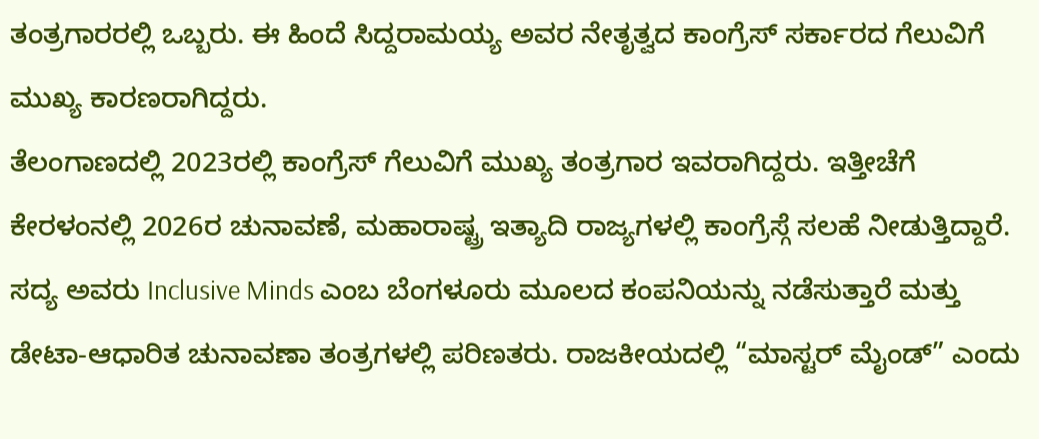ತಂತ್ರಗಾರರಲ್ಲಿ ಒಬ್ಬರು. ಈ ಹಿಂದೆ ಸಿದ್ದರಾಮಯ್ಯ ಅವರ ನೇತೃತ್ವದ ಕಾಂಗ್ರೆಸ್ ಸರ್ಕಾರದ ಗೆಲುವಿಗೆ ಮುಖ್ಯ ಕಾರಣರಾಗಿದ್ದರು.
ತೆಲಂಗಾಣದಲ್ಲಿ 2023ರಲ್ಲಿ ಕಾಂಗ್ರೆಸ್ ಗೆಲುವಿಗೆ ಮುಖ್ಯ ತಂತ್ರಗಾರ ಇವರಾಗಿದ್ದರು. ಇತ್ತೀಚೆಗೆ ಕೇರಳಂನಲ್ಲಿ 2026ರ ಚುನಾವಣೆ, ಮಹಾರಾಷ್ಟ್ರ ಇತ್ಯಾದಿ ರಾಜ್ಯಗಳಲ್ಲಿ ಕಾಂಗ್ರೆಸ್ಗೆ ಸಲಹೆ ನೀಡುತ್ತಿದ್ದಾರೆ. ಸದ್ಯ ಅವರು Inclusive Minds ಎಂಬ ಬೆಂಗಳೂರು ಮೂಲದ ಕಂಪನಿಯನ್ನು ನಡೆಸುತ್ತಾರೆ ಮತ್ತು ಡೇಟಾ-ಆಧಾರಿತ ಚುನಾವಣಾ ತಂತ್ರಗಳಲ್ಲಿ ಪರಿಣತರು. ರಾಜಕೀಯದಲ್ಲಿ “ಮಾಸ್ಟರ್ ಮೈಂಡ್” ಎಂದು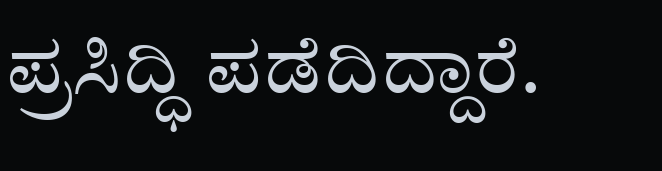ಪ್ರಸಿದ್ಧಿ ಪಡೆದಿದ್ದಾರೆ.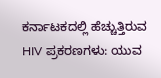ಕರ್ನಾಟಕದಲ್ಲಿ ಹೆಚ್ಚುತ್ತಿರುವ HIV ಪ್ರಕರಣಗಳು: ಯುವ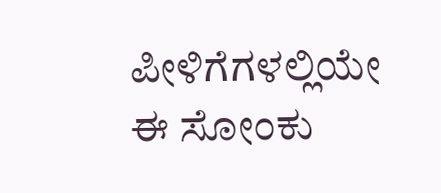ಪೀಳಿಗೆಗಳಲ್ಲಿಯೇ ಈ ಸೋಂಕು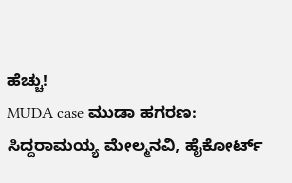ಹೆಚ್ಚು!
MUDA case ಮುಡಾ ಹಗರಣ: ಸಿದ್ದರಾಮಯ್ಯ ಮೇಲ್ಮನವಿ, ಹೈಕೋರ್ಟ್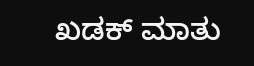ಖಡಕ್ ಮಾತು